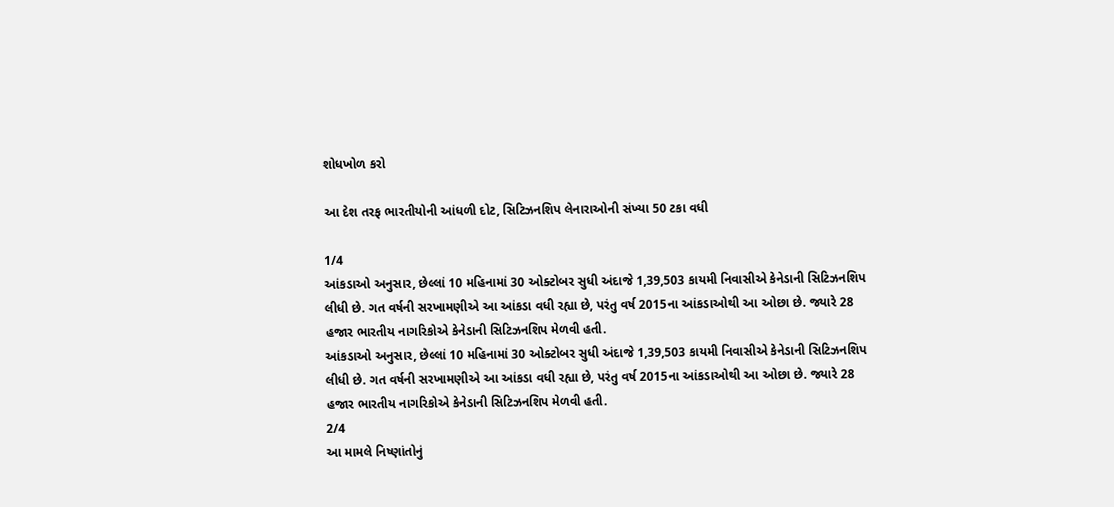શોધખોળ કરો

આ દેશ તરફ ભારતીયોની આંધળી દોટ, સિટિઝનશિપ લેનારાઓની સંખ્યા 50 ટકા વધી

1/4
આંકડાઓ અનુસાર, છેલ્લાં 10 મહિનામાં 30 ઓક્ટોબર સુધી અંદાજે 1,39,503 કાયમી નિવાસીએ કેનેડાની સિટિઝનશિપ લીધી છે. ગત વર્ષની સરખામણીએ આ આંકડા વધી રહ્યા છે, પરંતુ વર્ષ 2015ના આંકડાઓથી આ ઓછા છે. જ્યારે 28 હજાર ભારતીય નાગરિકોએ કેનેડાની સિટિઝનશિપ મેળવી હતી.
આંકડાઓ અનુસાર, છેલ્લાં 10 મહિનામાં 30 ઓક્ટોબર સુધી અંદાજે 1,39,503 કાયમી નિવાસીએ કેનેડાની સિટિઝનશિપ લીધી છે. ગત વર્ષની સરખામણીએ આ આંકડા વધી રહ્યા છે, પરંતુ વર્ષ 2015ના આંકડાઓથી આ ઓછા છે. જ્યારે 28 હજાર ભારતીય નાગરિકોએ કેનેડાની સિટિઝનશિપ મેળવી હતી.
2/4
આ મામલે નિષ્ણાંતોનું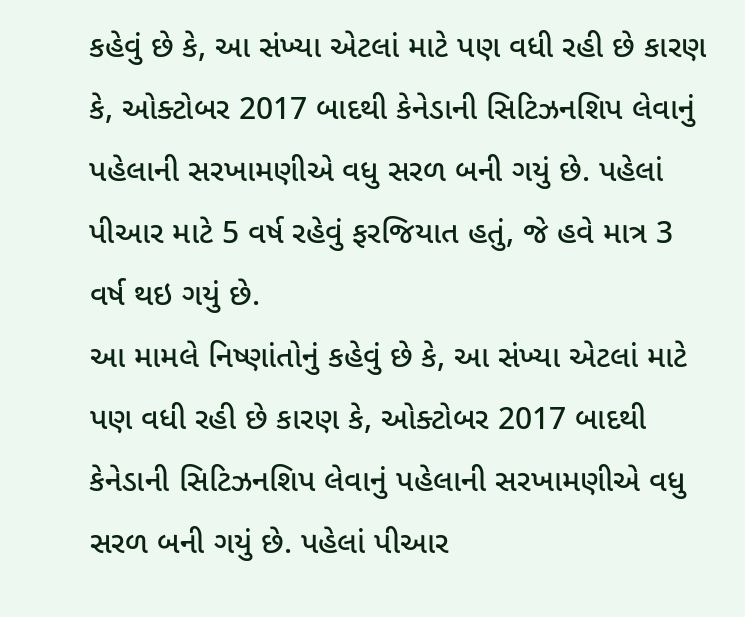કહેવું છે કે, આ સંખ્યા એટલાં માટે પણ વધી રહી છે કારણ કે, ઓક્ટોબર 2017 બાદથી કેનેડાની સિટિઝનશિપ લેવાનું પહેલાની સરખામણીએ વધુ સરળ બની ગયું છે. પહેલાં પીઆર માટે 5 વર્ષ રહેવું ફરજિયાત હતું, જે હવે માત્ર 3 વર્ષ થઇ ગયું છે.
આ મામલે નિષ્ણાંતોનું કહેવું છે કે, આ સંખ્યા એટલાં માટે પણ વધી રહી છે કારણ કે, ઓક્ટોબર 2017 બાદથી કેનેડાની સિટિઝનશિપ લેવાનું પહેલાની સરખામણીએ વધુ સરળ બની ગયું છે. પહેલાં પીઆર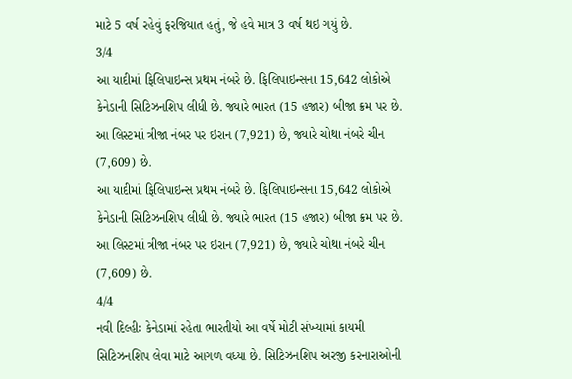માટે 5 વર્ષ રહેવું ફરજિયાત હતું, જે હવે માત્ર 3 વર્ષ થઇ ગયું છે.
3/4
આ યાદીમાં ફિલિપાઇન્સ પ્રથમ નંબરે છે. ફિલિપાઇન્સના 15,642 લોકોએ કેનેડાની સિટિઝનશિપ લીધી છે. જ્યારે ભારત (15 હજાર) બીજા ક્રમ પર છે. આ લિસ્ટમાં ત્રીજા નંબર પર ઇરાન (7,921) છે, જ્યારે ચોથા નંબરે ચીન (7,609) છે.
આ યાદીમાં ફિલિપાઇન્સ પ્રથમ નંબરે છે. ફિલિપાઇન્સના 15,642 લોકોએ કેનેડાની સિટિઝનશિપ લીધી છે. જ્યારે ભારત (15 હજાર) બીજા ક્રમ પર છે. આ લિસ્ટમાં ત્રીજા નંબર પર ઇરાન (7,921) છે, જ્યારે ચોથા નંબરે ચીન (7,609) છે.
4/4
નવી દિલ્હીઃ કેનેડામાં રહેતા ભારતીયો આ વર્ષે મોટી સંખ્યામાં કાયમી સિટિઝનશિપ લેવા માટે આગળ વધ્યા છે. સિટિઝનશિપ અરજી કરનારાઓની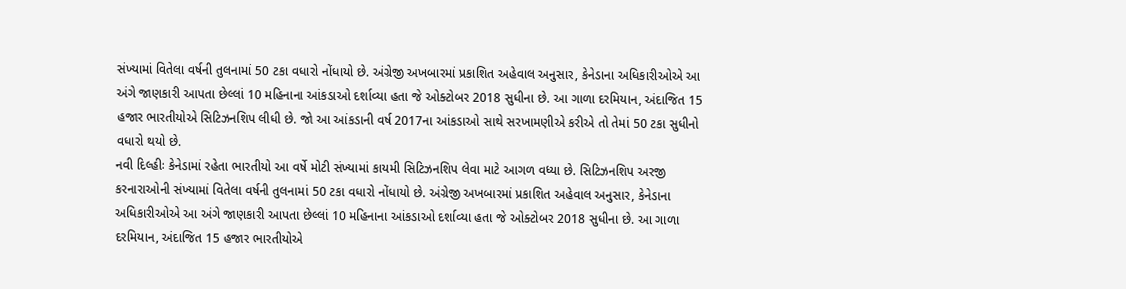સંખ્યામાં વિતેલા વર્ષની તુલનામાં 50 ટકા વધારો નોંધાયો છે. અંગ્રેજી અખબારમાં પ્રકાશિત અહેવાલ અનુસાર, કેનેડાના અધિકારીઓએ આ અંગે જાણકારી આપતા છેલ્લાં 10 મહિનાના આંકડાઓ દર્શાવ્યા હતા જે ઓક્ટોબર 2018 સુધીના છે. આ ગાળા દરમિયાન, અંદાજિત 15 હજાર ભારતીયોએ સિટિઝનશિપ લીધી છે. જો આ આંકડાની વર્ષ 2017ના આંકડાઓ સાથે સરખામણીએ કરીએ તો તેમાં 50 ટકા સુધીનો વધારો થયો છે.
નવી દિલ્હીઃ કેનેડામાં રહેતા ભારતીયો આ વર્ષે મોટી સંખ્યામાં કાયમી સિટિઝનશિપ લેવા માટે આગળ વધ્યા છે. સિટિઝનશિપ અરજી કરનારાઓની સંખ્યામાં વિતેલા વર્ષની તુલનામાં 50 ટકા વધારો નોંધાયો છે. અંગ્રેજી અખબારમાં પ્રકાશિત અહેવાલ અનુસાર, કેનેડાના અધિકારીઓએ આ અંગે જાણકારી આપતા છેલ્લાં 10 મહિનાના આંકડાઓ દર્શાવ્યા હતા જે ઓક્ટોબર 2018 સુધીના છે. આ ગાળા દરમિયાન, અંદાજિત 15 હજાર ભારતીયોએ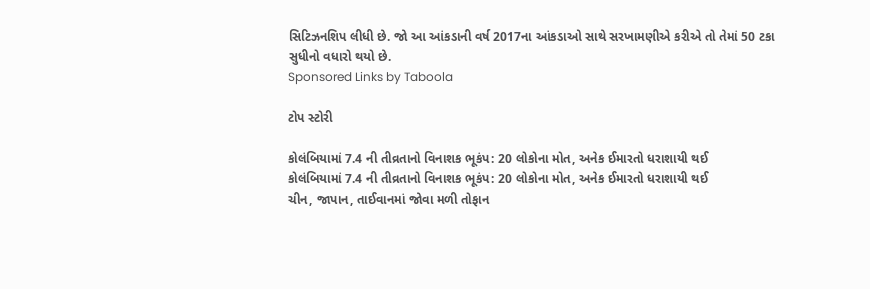સિટિઝનશિપ લીધી છે. જો આ આંકડાની વર્ષ 2017ના આંકડાઓ સાથે સરખામણીએ કરીએ તો તેમાં 50 ટકા સુધીનો વધારો થયો છે.
Sponsored Links by Taboola

ટોપ સ્ટોરી

કોલંબિયામાં 7.4 ની તીવ્રતાનો વિનાશક ભૂકંપ: 20 લોકોના મોત, અનેક ઈમારતો ધરાશાયી થઈ
કોલંબિયામાં 7.4 ની તીવ્રતાનો વિનાશક ભૂકંપ: 20 લોકોના મોત, અનેક ઈમારતો ધરાશાયી થઈ
ચીન, જાપાન, તાઈવાનમાં જોવા મળી તોફાન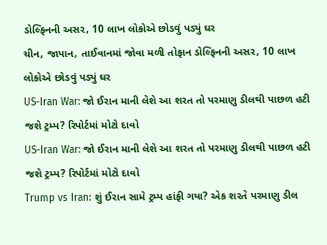ડોલ્ફિનની અસર, 10 લાખ લોકોએ છોડવું પડ્યું ઘર
ચીન, જાપાન, તાઈવાનમાં જોવા મળી તોફાન ડોલ્ફિનની અસર, 10 લાખ લોકોએ છોડવું પડ્યું ઘર
US-Iran War: જો ઈરાન માની લેશે આ શરત તો પરમાણુ ડીલથી પાછળ હટી જશે ટ્રમ્પ? રિપોર્ટમાં મોટો દાવો
US-Iran War: જો ઈરાન માની લેશે આ શરત તો પરમાણુ ડીલથી પાછળ હટી જશે ટ્રમ્પ? રિપોર્ટમાં મોટો દાવો
Trump vs Iran: શું ઈરાન સામે ટ્રમ્પ હાંફી ગયા? એક શરતે પરમાણુ ડીલ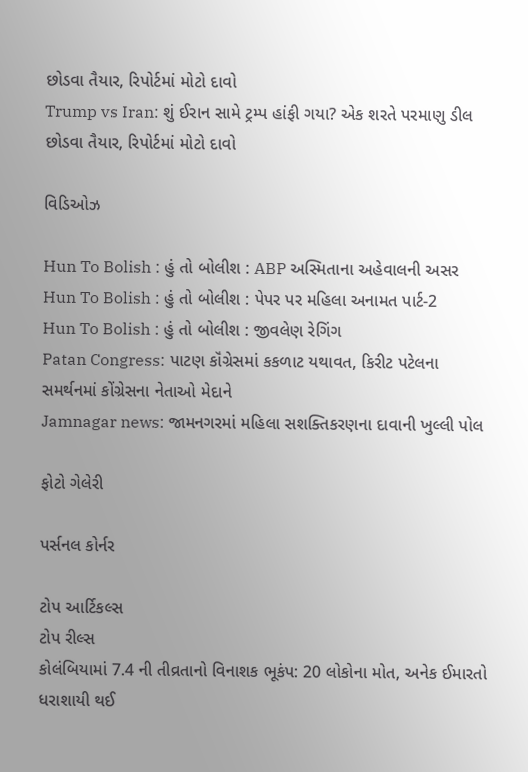છોડવા તૈયાર, રિપોર્ટમાં મોટો દાવો
Trump vs Iran: શું ઈરાન સામે ટ્રમ્પ હાંફી ગયા? એક શરતે પરમાણુ ડીલ છોડવા તૈયાર, રિપોર્ટમાં મોટો દાવો

વિડિઓઝ

Hun To Bolish : હું તો બોલીશ : ABP અસ્મિતાના અહેવાલની અસર
Hun To Bolish : હું તો બોલીશ : પેપર પર મહિલા અનામત પાર્ટ-2
Hun To Bolish : હું તો બોલીશ : જીવલેણ રેગિંગ
Patan Congress: પાટણ કૉંગ્રેસમાં કકળાટ યથાવત, કિરીટ પટેલના સમર્થનમાં કોંગ્રેસના નેતાઓ મેદાને
Jamnagar news: જામનગરમાં મહિલા સશક્તિકરણના દાવાની ખુલ્લી પોલ

ફોટો ગેલેરી

પર્સનલ કોર્નર

ટોપ આર્ટિકલ્સ
ટોપ રીલ્સ
કોલંબિયામાં 7.4 ની તીવ્રતાનો વિનાશક ભૂકંપ: 20 લોકોના મોત, અનેક ઈમારતો ધરાશાયી થઈ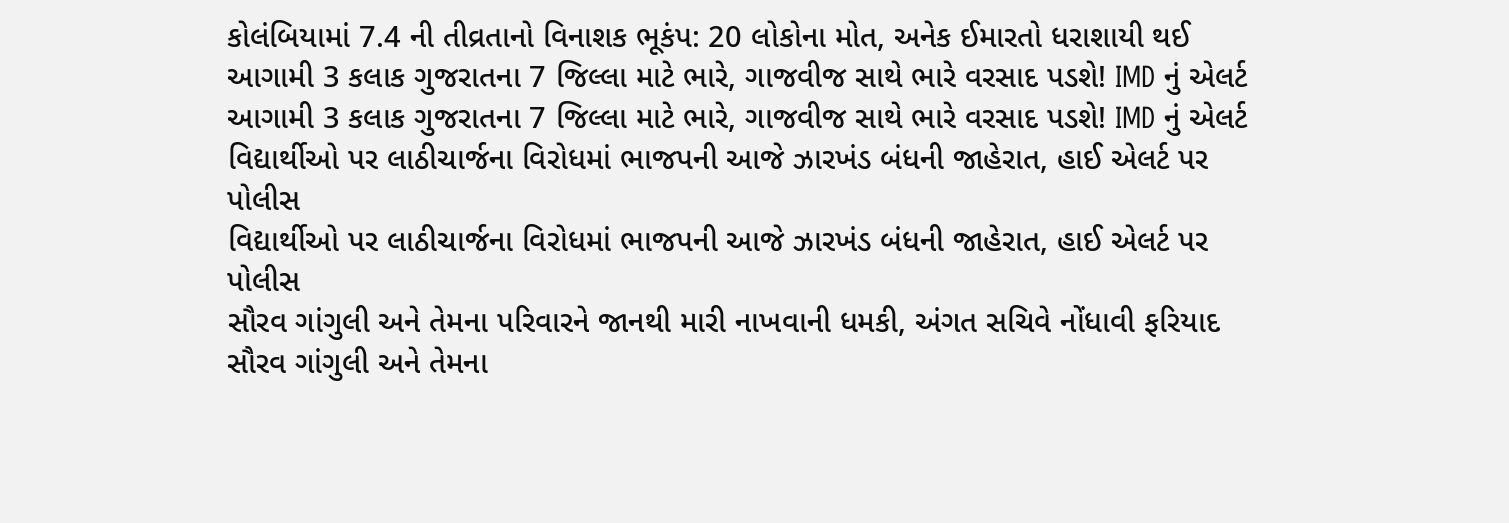કોલંબિયામાં 7.4 ની તીવ્રતાનો વિનાશક ભૂકંપ: 20 લોકોના મોત, અનેક ઈમારતો ધરાશાયી થઈ
આગામી 3 કલાક ગુજરાતના 7 જિલ્લા માટે ભારે, ગાજવીજ સાથે ભારે વરસાદ પડશે! IMD નું એલર્ટ
આગામી 3 કલાક ગુજરાતના 7 જિલ્લા માટે ભારે, ગાજવીજ સાથે ભારે વરસાદ પડશે! IMD નું એલર્ટ
વિદ્યાર્થીઓ પર લાઠીચાર્જના વિરોધમાં ભાજપની આજે ઝારખંડ બંધની જાહેરાત, હાઈ એલર્ટ પર પોલીસ
વિદ્યાર્થીઓ પર લાઠીચાર્જના વિરોધમાં ભાજપની આજે ઝારખંડ બંધની જાહેરાત, હાઈ એલર્ટ પર પોલીસ
સૌરવ ગાંગુલી અને તેમના પરિવારને જાનથી મારી નાખવાની ધમકી, અંગત સચિવે નોંધાવી ફરિયાદ
સૌરવ ગાંગુલી અને તેમના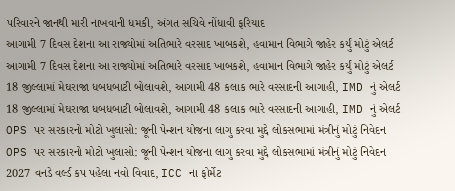પરિવારને જાનથી મારી નાખવાની ધમકી, અંગત સચિવે નોંધાવી ફરિયાદ
આગામી 7 દિવસ દેશના આ રાજ્યોમાં અતિભારે વરસાદ ખાબકશે, હવામાન વિભાગે જાહેર કર્યું મોટું એલર્ટ
આગામી 7 દિવસ દેશના આ રાજ્યોમાં અતિભારે વરસાદ ખાબકશે, હવામાન વિભાગે જાહેર કર્યું મોટું એલર્ટ
18 જીલ્લામાં મેઘરાજા ધબધબાટી બોલાવશે, આગામી 48 કલાક ભારે વરસાદની આગાહી, IMD નું એલર્ટ
18 જીલ્લામાં મેઘરાજા ધબધબાટી બોલાવશે, આગામી 48 કલાક ભારે વરસાદની આગાહી, IMD નું એલર્ટ
OPS પર સરકારનો મોટો ખુલાસો: જૂની પેન્શન યોજના લાગુ કરવા મુદ્દે લોકસભામાં મંત્રીનું મોટું નિવેદન
OPS પર સરકારનો મોટો ખુલાસો: જૂની પેન્શન યોજના લાગુ કરવા મુદ્દે લોકસભામાં મંત્રીનું મોટું નિવેદન
2027 વનડે વર્લ્ડ કપ પહેલા નવો વિવાદ, ICC ના ફોર્મેટ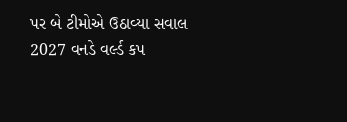પર બે ટીમોએ ઉઠાવ્યા સવાલ
2027 વનડે વર્લ્ડ કપ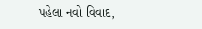પહેલા નવો વિવાદ,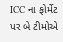ICC ના ફોર્મેટ પર બે ટીમોએ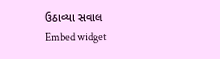ઉઠાવ્યા સવાલ
Embed widget